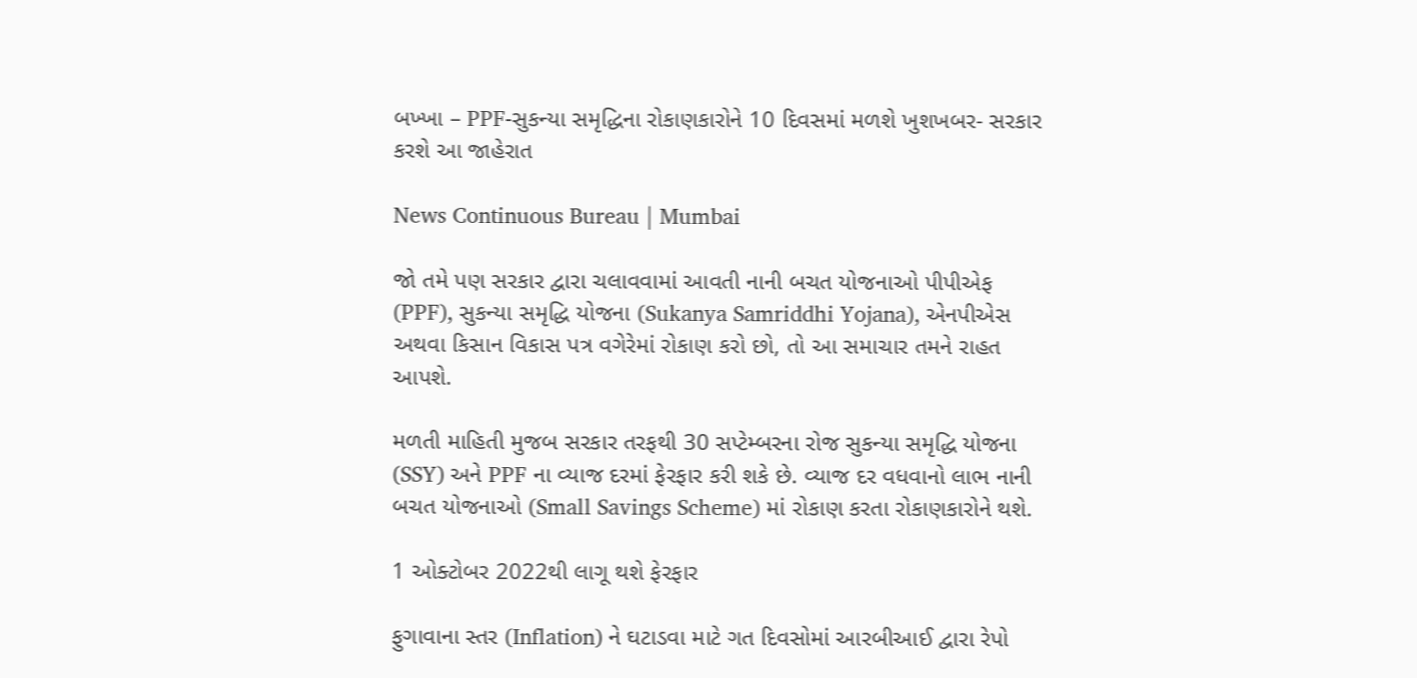બખ્ખા – PPF-સુકન્યા સમૃદ્ધિના રોકાણકારોને 10 દિવસમાં મળશે ખુશખબર- સરકાર કરશે આ જાહેરાત

News Continuous Bureau | Mumbai

જો તમે પણ સરકાર દ્વારા ચલાવવામાં આવતી નાની બચત યોજનાઓ પીપીએફ (PPF), સુકન્યા સમૃદ્ધિ યોજના (Sukanya Samriddhi Yojana), એનપીએસ અથવા કિસાન વિકાસ પત્ર વગેરેમાં રોકાણ કરો છો, તો આ સમાચાર તમને રાહત આપશે.

મળતી માહિતી મુજબ સરકાર તરફથી 30 સપ્ટેમ્બરના રોજ સુકન્યા સમૃદ્ધિ યોજના (SSY) અને PPF ના વ્યાજ દરમાં ફેરફાર કરી શકે છે. વ્યાજ દર વધવાનો લાભ નાની બચત યોજનાઓ (Small Savings Scheme) માં રોકાણ કરતા રોકાણકારોને થશે.

1 ઓક્ટોબર 2022થી લાગૂ થશે ફેરફાર

ફુગાવાના સ્તર (Inflation) ને ઘટાડવા માટે ગત દિવસોમાં આરબીઆઈ દ્વારા રેપો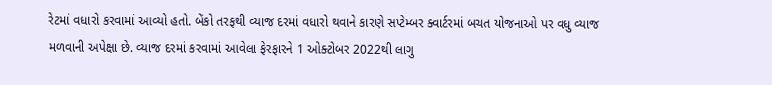રેટમાં વધારો કરવામાં આવ્યો હતો. બેંકો તરફથી વ્યાજ દરમાં વધારો થવાને કારણે સપ્ટેમ્બર ક્વાર્ટરમાં બચત યોજનાઓ પર વધુ વ્યાજ મળવાની અપેક્ષા છે. વ્યાજ દરમાં કરવામાં આવેલા ફેરફારને 1 ઓક્ટોબર 2022થી લાગુ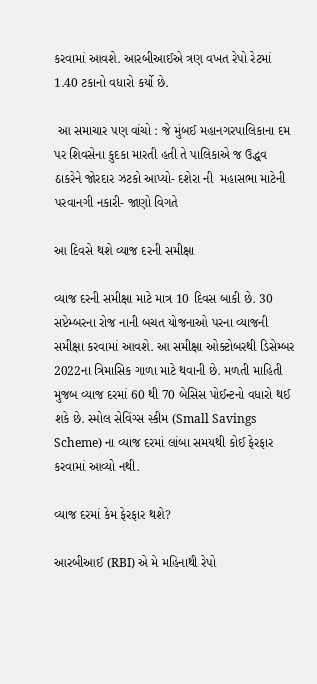કરવામાં આવશે. આરબીઆઈએ ત્રણ વખત રેપો રેટમાં 1.40 ટકાનો વધારો કર્યો છે.

 આ સમાચાર પણ વાંચો : જે મુંબઈ મહાનગરપાલિકાના દમ પર શિવસેના કુદકા મારતી હતી તે પાલિકાએ જ ઉદ્ધવ ઠાકરેને જોરદાર ઝટકો આપ્યો- દશેરા ની  મહાસભા માટેની પરવાનગી નકારી- જાણો વિગતે

આ દિવસે થશે વ્યાજ દરની સમીક્ષા

વ્યાજ દરની સમીક્ષા માટે માત્ર 10 દિવસ બાકી છે. 30 સપ્ટેમ્બરના રોજ નાની બચત યોજનાઓ પરના વ્યાજની સમીક્ષા કરવામાં આવશે. આ સમીક્ષા ઓક્ટોબરથી ડિસેમ્બર 2022ના ત્રિમાસિક ગાળા માટે થવાની છે. મળતી માહિતી મુજબ વ્યાજ દરમાં 60 થી 70 બેસિસ પોઈન્ટનો વધારો થઈ શકે છે. સ્મોલ સેવિંગ્સ સ્કીમ (Small Savings Scheme) ના વ્યાજ દરમાં લાંબા સમયથી કોઈ ફેરફાર કરવામાં આવ્યો નથી.

વ્યાજ દરમાં કેમ ફેરફાર થશે?

આરબીઆઈ (RBI) એ મે મહિનાથી રેપો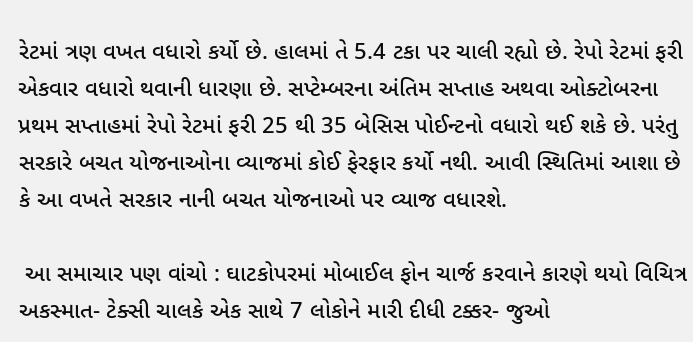રેટમાં ત્રણ વખત વધારો કર્યો છે. હાલમાં તે 5.4 ટકા પર ચાલી રહ્યો છે. રેપો રેટમાં ફરી એકવાર વધારો થવાની ધારણા છે. સપ્ટેમ્બરના અંતિમ સપ્તાહ અથવા ઓક્ટોબરના પ્રથમ સપ્તાહમાં રેપો રેટમાં ફરી 25 થી 35 બેસિસ પોઈન્ટનો વધારો થઈ શકે છે. પરંતુ સરકારે બચત યોજનાઓના વ્યાજમાં કોઈ ફેરફાર કર્યો નથી. આવી સ્થિતિમાં આશા છે કે આ વખતે સરકાર નાની બચત યોજનાઓ પર વ્યાજ વધારશે.

 આ સમાચાર પણ વાંચો : ઘાટકોપરમાં મોબાઈલ ફોન ચાર્જ કરવાને કારણે થયો વિચિત્ર અકસ્માત- ટેક્સી ચાલકે એક સાથે 7 લોકોને મારી દીધી ટક્કર- જુઓ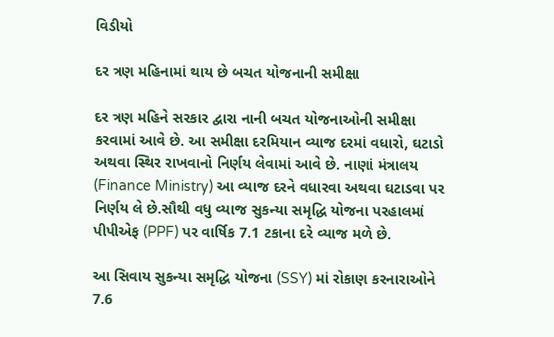વિડીયો

દર ત્રણ મહિનામાં થાય છે બચત યોજનાની સમીક્ષા

દર ત્રણ મહિને સરકાર દ્વારા નાની બચત યોજનાઓની સમીક્ષા કરવામાં આવે છે. આ સમીક્ષા દરમિયાન વ્યાજ દરમાં વધારો, ઘટાડો અથવા સ્થિર રાખવાનો નિર્ણય લેવામાં આવે છે. નાણાં મંત્રાલય (Finance Ministry) આ વ્યાજ દરને વધારવા અથવા ઘટાડવા પર નિર્ણય લે છે.સૌથી વધુ વ્યાજ સુકન્યા સમૃદ્ધિ યોજના પરહાલમાં પીપીએફ (PPF) પર વાર્ષિક 7.1 ટકાના દરે વ્યાજ મળે છે.

આ સિવાય સુકન્યા સમૃદ્ધિ યોજના (SSY) માં રોકાણ કરનારાઓને 7.6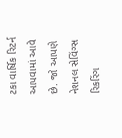ટકા વાર્ષિક રિટર્ન આપવામાં આવે છે. જો આપણે નેશનલ સેવિંગ્સ રિકરિંગ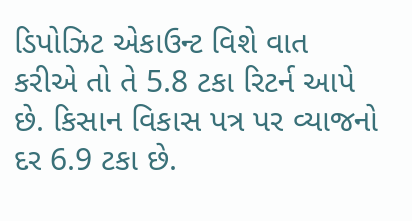ડિપોઝિટ એકાઉન્ટ વિશે વાત કરીએ તો તે 5.8 ટકા રિટર્ન આપે છે. કિસાન વિકાસ પત્ર પર વ્યાજનો દર 6.9 ટકા છે.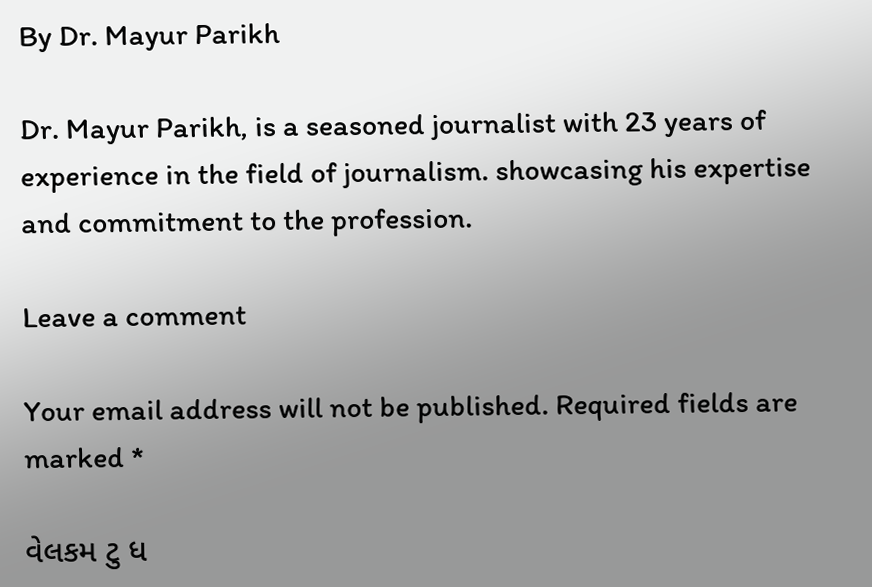By Dr. Mayur Parikh

Dr. Mayur Parikh, is a seasoned journalist with 23 years of experience in the field of journalism. showcasing his expertise and commitment to the profession.

Leave a comment

Your email address will not be published. Required fields are marked *

વેલકમ ટુ ધ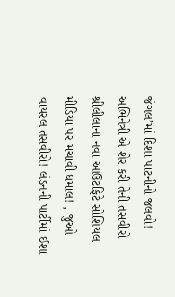જંગલ’માં દિશા પાટનીનો જલવો! અભિનેત્રી એ શેર કરી તેની તસવીરો શ્રીલીલાના નવા આઉટફિટે સોશિયલ મીડિયા પર મચાવી ધમાલ! , જુઓ વાયરલ તસવીરો! લંડનની પાર્ટીમાં ઈશા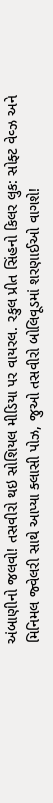અંબાણીનો જલવો! તસવીરો થઇ સોશિયલ મીડિયા પર વાયરલ. રકુલ પ્રીત સિંહનો કિલર લુક: સોફ્ટ વેવ્ઝ અને મિનિમલ જ્વેલરી સાથે આપ્યા ક્લાસી પોઝ, જુઓ તસવીરો બોલિવૂડમાં શરણાઈઓ વાગશે!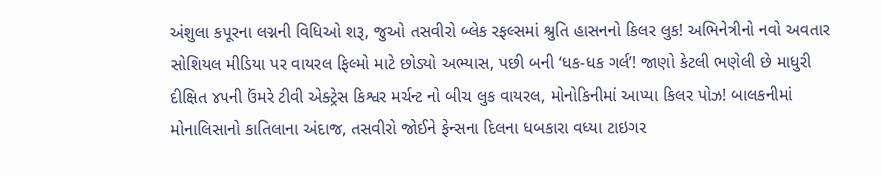અંશુલા કપૂરના લગ્નની વિધિઓ શરૂ, જુઓ તસવીરો બ્લેક રફલ્સમાં શ્રુતિ હાસનનો કિલર લુક! અભિનેત્રીનો નવો અવતાર સોશિયલ મીડિયા પર વાયરલ ફિલ્મો માટે છોડ્યો અભ્યાસ, પછી બની ‘ધક-ધક ગર્લ’! જાણો કેટલી ભણેલી છે માધુરી દીક્ષિત ૪૫ની ઉંમરે ટીવી એક્ટ્રેસ કિશ્વર મર્ચન્ટ નો બીચ લુક વાયરલ, મોનોકિનીમાં આપ્યા કિલર પોઝ! બાલકનીમાં મોનાલિસાનો કાતિલાના અંદાજ, તસવીરો જોઈને ફેન્સના દિલના ધબકારા વધ્યા ટાઇગર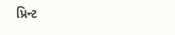પ્રિન્ટ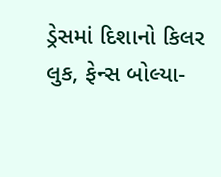ડ્રેસમાં દિશાનો કિલર લુક, ફેન્સ બોલ્યા-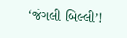‘જંગલી બિલ્લી’!